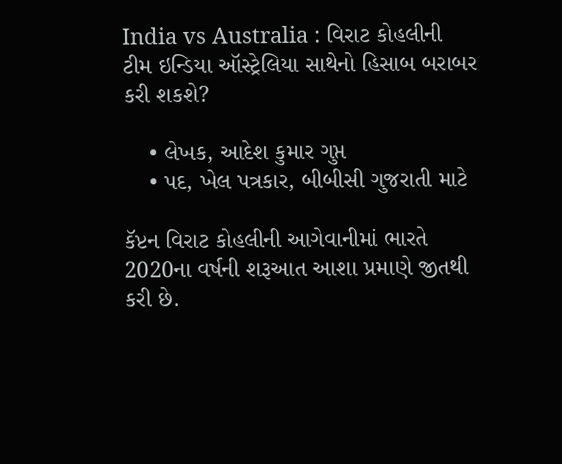India vs Australia : વિરાટ કોહલીની ટીમ ઇન્ડિયા ઑસ્ટ્રેલિયા સાથેનો હિસાબ બરાબર કરી શકશે?

    • લેખક, આદેશ કુમાર ગુપ્ત
    • પદ, ખેલ પત્રકાર, બીબીસી ગુજરાતી માટે

કૅપ્ટન વિરાટ કોહલીની આગેવાનીમાં ભારતે 2020ના વર્ષની શરૂઆત આશા પ્રમાણે જીતથી કરી છે.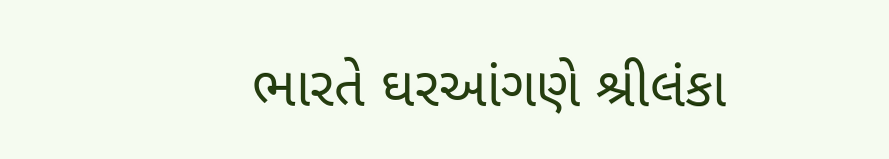ભારતે ઘરઆંગણે શ્રીલંકા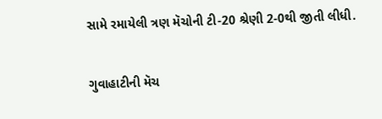સામે રમાયેલી ત્રણ મૅચોની ટી-20 શ્રેણી 2-0થી જીતી લીધી.

ગુવાહાટીની મૅચ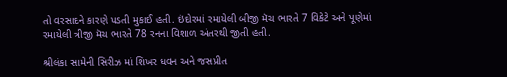તો વરસાદને કારણે પડતી મુકાઈ હતી. ઇંદોરમાં રમાયેલી બીજી મૅચ ભારતે 7 વિકેટે અને પૂણેમાં રમાયેલી ત્રીજી મૅચ ભારતે 78 રનના વિશાળ અંતરથી જીતી હતી.

શ્રીલંકા સામેની સિરીઝ માં શિખર ધવન અને જસપ્રીત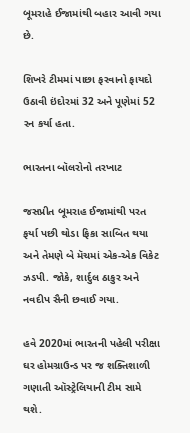બૂમરાહે ઈજામાંથી બહાર આવી ગયા છે.

શિખરે ટીમમાં પાછા ફરવાનો ફાયદો ઉઠાવી ઇંદોરમાં 32 અને પૂણેમાં 52 રન કર્યા હતા.

ભારતના બૉલરોનો તરખાટ

જસપ્રીત બૂમરાહ ઈજામાંથી પરત ફર્યા પછી થોડા ફિકા સાબિત થયા અને તેમણે બે મૅચમાં એક-એક વિકેટ ઝડપી. જોકે, શાર્દુલ ઠાકુર અને નવદીપ સૈની છવાઈ ગયા.

હવે 2020માં ભારતની પહેલી પરીક્ષા ઘર હોમગ્રાઉન્ડ પર જ શક્તિશાળી ગણાતી ઑસ્ટ્રેલિયાની ટીમ સામે થશે.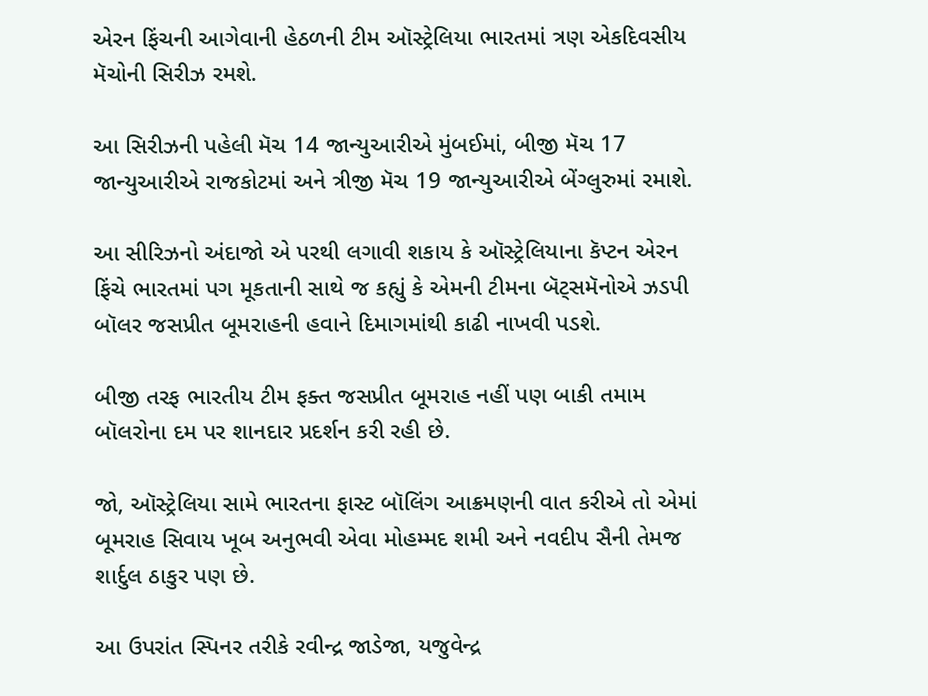એરન ફિંચની આગેવાની હેઠળની ટીમ ઑસ્ટ્રેલિયા ભારતમાં ત્રણ એકદિવસીય મૅચોની સિરીઝ રમશે.

આ સિરીઝની પહેલી મૅચ 14 જાન્યુઆરીએ મુંબઈમાં, બીજી મૅચ 17 જાન્યુઆરીએ રાજકોટમાં અને ત્રીજી મૅચ 19 જાન્યુઆરીએ બેંગ્લુરુમાં રમાશે.

આ સીરિઝનો અંદાજો એ પરથી લગાવી શકાય કે ઑસ્ટ્રેલિયાના કૅપ્ટન એરન ફિંચે ભારતમાં પગ મૂકતાની સાથે જ કહ્યું કે એમની ટીમના બૅટ્સમૅનોએ ઝડપી બૉલર જસપ્રીત બૂમરાહની હવાને દિમાગમાંથી કાઢી નાખવી પડશે.

બીજી તરફ ભારતીય ટીમ ફક્ત જસપ્રીત બૂમરાહ નહીં પણ બાકી તમામ બૉલરોના દમ પર શાનદાર પ્રદર્શન કરી રહી છે.

જો, ઑસ્ટ્રેલિયા સામે ભારતના ફાસ્ટ બૉલિંગ આક્રમણની વાત કરીએ તો એમાં બૂમરાહ સિવાય ખૂબ અનુભવી એવા મોહમ્મદ શમી અને નવદીપ સૈની તેમજ શાર્દુલ ઠાકુર પણ છે.

આ ઉપરાંત સ્પિનર તરીકે રવીન્દ્ર જાડેજા, યજુવેન્દ્ર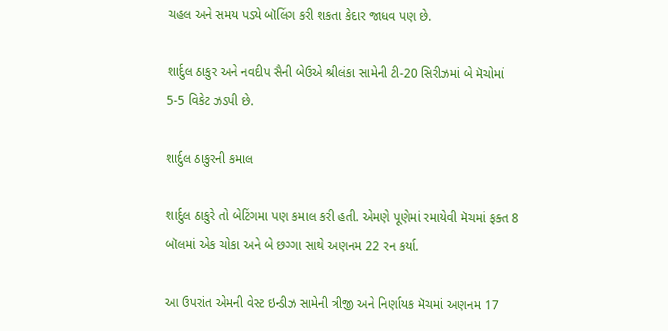ચહલ અને સમય પડ્યે બૉલિંગ કરી શકતા કેદાર જાધવ પણ છે.

શાર્દુલ ઠાકુર અને નવદીપ સૈની બેઉએ શ્રીલંકા સામેની ટી-20 સિરીઝમાં બે મૅચોમાં 5-5 વિકેટ ઝડપી છે.

શાર્દુલ ઠાકુરની કમાલ

શાર્દુલ ઠાકુરે તો બેટિંગમા પણ કમાલ કરી હતી. એમણે પૂણેમાં રમાયેવી મૅચમાં ફક્ત 8 બૉલમાં એક ચોકા અને બે છગ્ગા સાથે અણનમ 22 રન કર્યા.

આ ઉપરાંત એમની વેસ્ટ ઇન્ડીઝ સામેની ત્રીજી અને નિર્ણાયક મૅચમાં અણનમ 17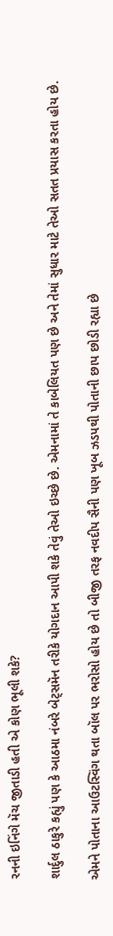રનની ઇનિંગે મૅચ જીતાડી હતી એ કોણ ભૂલી શકે?

શાર્દુલ ઠાકુરે કહ્યું પણ કે આઠમા નંબરે બેટ્સમૅન તરીકે યોગદાન આપી શકે તેવું તેઓ ઇચ્છે છે. એમનામાં તે કાબેલિયત પણ છે અને તેમાં સુધાર માટે તેઓ સતત પ્રયાસ કરતા હોય છે.

એમને પોતાના આઉટસ્વિંગ થતા બૉલ પર ભરોસો હોય છે તો બીજી તરફ નવદીપ સૈની પણ ખૂબ ઝડપથી પોતાની છાપ છોડી રહ્યા છે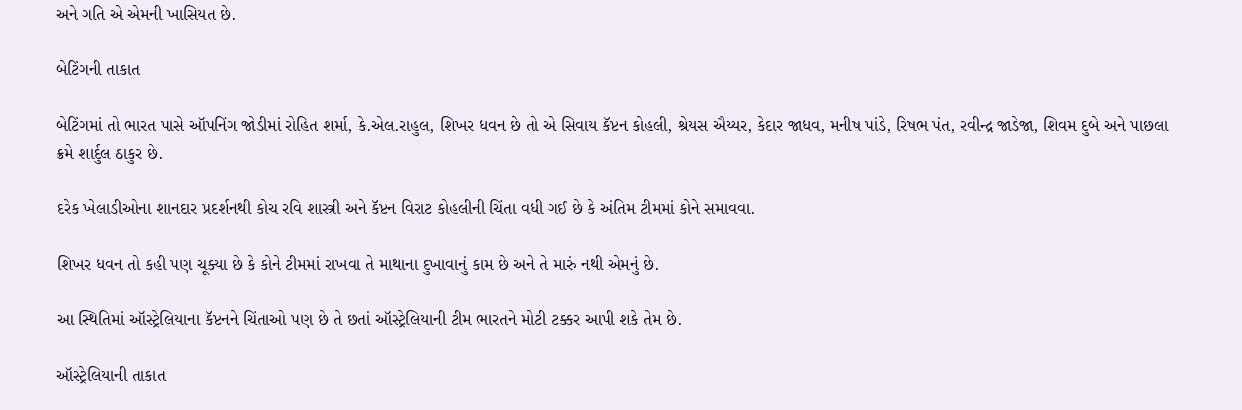અને ગતિ એ એમની ખાસિયત છે.

બેટિંગની તાકાત

બેટિંગમાં તો ભારત પાસે ઑપનિંગ જોડીમાં રોહિત શર્મા, કે.એલ.રાહુલ, શિખર ધવન છે તો એ સિવાય કૅપ્ટન કોહલી, શ્રેયસ ઐય્યર, કેદાર જાધવ, મનીષ પાંડે, રિષભ પંત, રવીન્દ્ર જાડેજા, શિવમ દુબે અને પાછલા ક્રમે શાર્દુલ ઠાકુર છે.

દરેક ખેલાડીઓના શાનદાર પ્રદર્શનથી કોચ રવિ શાસ્ત્રી અને કૅપ્ટન વિરાટ કોહલીની ચિંતા વધી ગઈ છે કે અંતિમ ટીમમાં કોને સમાવવા.

શિખર ધવન તો કહી પણ ચૂક્યા છે કે કોને ટીમમાં રાખવા તે માથાના દુખાવાનું કામ છે અને તે મારું નથી એમનું છે.

આ સ્થિતિમાં ઑસ્ટ્રેલિયાના કૅપ્ટનને ચિંતાઓ પણ છે તે છતાં ઑસ્ટ્રેલિયાની ટીમ ભારતને મોટી ટક્કર આપી શકે તેમ છે.

ઑસ્ટ્રેલિયાની તાકાત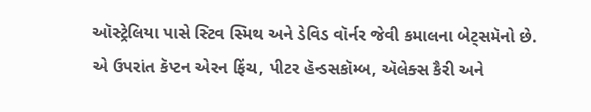ઑસ્ટ્રેલિયા પાસે સ્ટિવ સ્મિથ અને ડેવિડ વૉર્નર જેવી કમાલના બેટ્સમૅનો છે. એ ઉપરાંત કૅપ્ટન એરન ફિંચ, પીટર હૅન્ડસકૉમ્બ, ઍલેક્સ કૈરી અને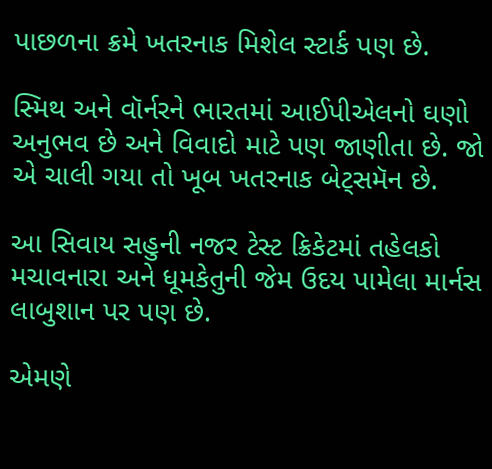પાછળના ક્રમે ખતરનાક મિશેલ સ્ટાર્ક પણ છે.

સ્મિથ અને વૉર્નરને ભારતમાં આઈપીએલનો ઘણો અનુભવ છે અને વિવાદો માટે પણ જાણીતા છે. જો એ ચાલી ગયા તો ખૂબ ખતરનાક બેટ્સમૅન છે.

આ સિવાય સહુની નજર ટેસ્ટ ક્રિકેટમાં તહેલકો મચાવનારા અને ધૂમકેતુની જેમ ઉદય પામેલા માર્નસ લાબુશાન પર પણ છે.

એમણે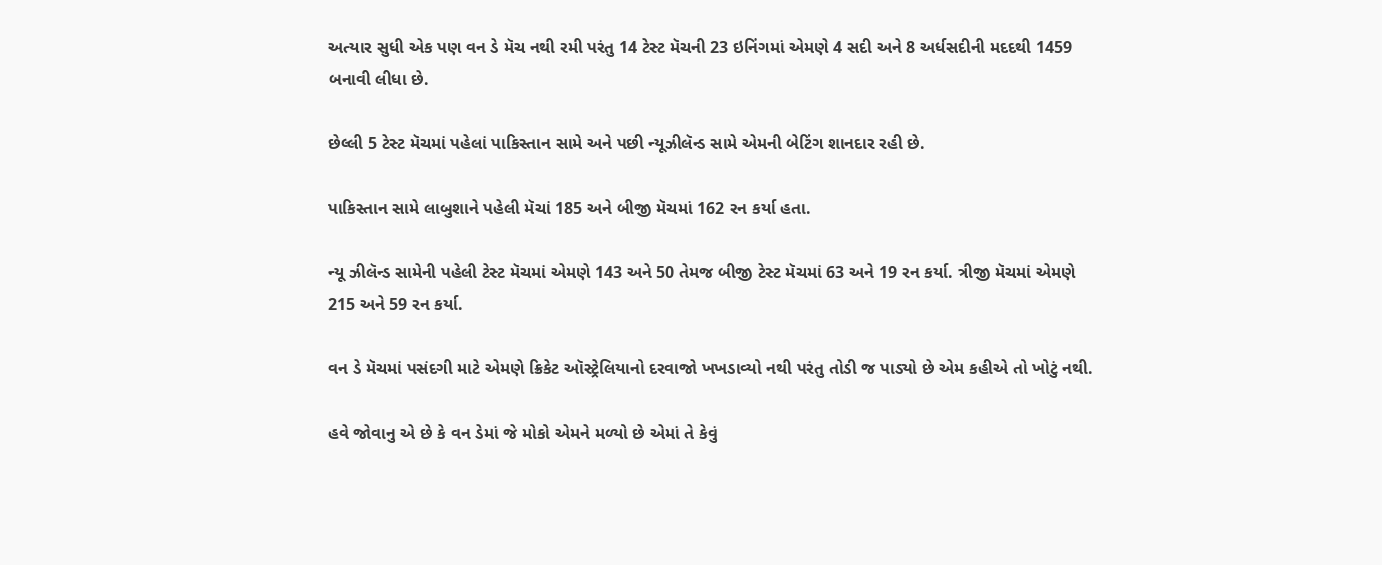અત્યાર સુધી એક પણ વન ડે મૅચ નથી રમી પરંતુ 14 ટેસ્ટ મૅચની 23 ઇનિંગમાં એમણે 4 સદી અને 8 અર્ધસદીની મદદથી 1459 બનાવી લીધા છે.

છેલ્લી 5 ટેસ્ટ મૅચમાં પહેલાં પાકિસ્તાન સામે અને પછી ન્યૂઝીલૅન્ડ સામે એમની બેટિંગ શાનદાર રહી છે.

પાકિસ્તાન સામે લાબુશાને પહેલી મૅચાં 185 અને બીજી મૅચમાં 162 રન કર્યા હતા.

ન્યૂ ઝીલૅન્ડ સામેની પહેલી ટેસ્ટ મૅચમાં એમણે 143 અને 50 તેમજ બીજી ટેસ્ટ મૅચમાં 63 અને 19 રન કર્યા. ત્રીજી મૅચમાં એમણે 215 અને 59 રન કર્યા.

વન ડે મૅચમાં પસંદગી માટે એમણે ક્રિકેટ ઑસ્ટ્રેલિયાનો દરવાજો ખખડાવ્યો નથી પરંતુ તોડી જ પાડ્યો છે એમ કહીએ તો ખોટું નથી.

હવે જોવાનુ એ છે કે વન ડેમાં જે મોકો એમને મળ્યો છે એમાં તે કેવું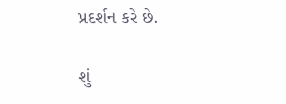પ્રદર્શન કરે છે.

શું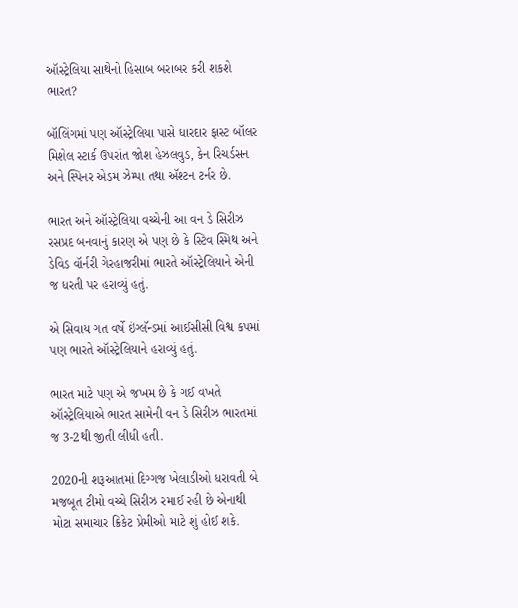ઑસ્ટ્રેલિયા સાથેનો હિસાબ બરાબર કરી શકશે ભારત?

બૉલિંગમાં પણ ઑસ્ટ્રેલિયા પાસે ધારદાર ફાસ્ટ બૉલર મિશેલ સ્ટાર્ક ઉપરાંત જોશ હેઝલવુડ, કેન રિચર્ડસન અને સ્પિનર એડમ ઝેમ્પા તથા ઍશ્ટન ટર્નર છે.

ભારત અને ઑસ્ટ્રેલિયા વચ્ચેની આ વન ડે સિરીઝ રસપ્રદ બનવાનું કારણ એ પણ છે કે સ્ટિવ સ્મિથ અને ડેવિડ વૉર્નરી ગેરહાજરીમાં ભારતે ઑસ્ટ્રેલિયાને એની જ ધરતી પર હરાવ્યું હતું.

એ સિવાય ગત વર્ષે ઇંગ્લૅન્ડમાં આઈસીસી વિશ્વ કપમાં પણ ભારતે ઑસ્ટ્રેલિયાને હરાવ્યું હતું.

ભારત માટે પણ એ જખમ છે કે ગઈ વખતે ઑસ્ટ્રેલિયાએ ભારત સામેની વન ડે સિરીઝ ભારતમાં જ 3-2થી જીતી લીધી હતી.

2020ની શરૂઆતમાં દિગ્ગજ ખેલાડીઓ ધરાવતી બે મજબૂત ટીમો વચ્ચે સિરીઝ રમાઈ રહી છે એનાથી મોટા સમાચાર ક્રિકેટ પ્રેમીઓ માટે શું હોઈ શકે.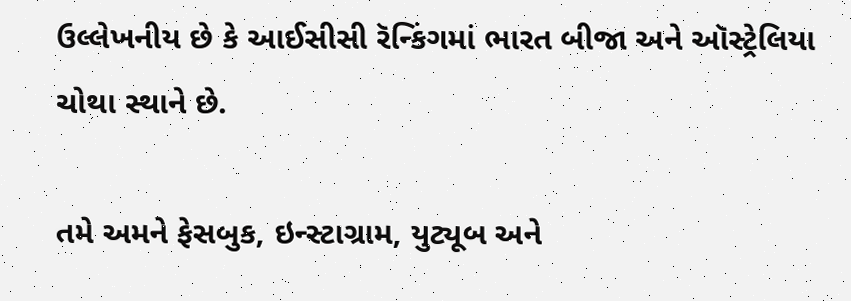ઉલ્લેખનીય છે કે આઈસીસી રૅન્કિંગમાં ભારત બીજા અને ઑસ્ટ્રેલિયા ચોથા સ્થાને છે.

તમે અમને ફેસબુક, ઇન્સ્ટાગ્રામ, યુટ્યૂબ અને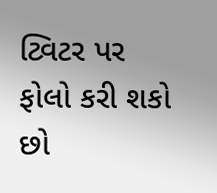ટ્વિટર પર ફોલો કરી શકો છો